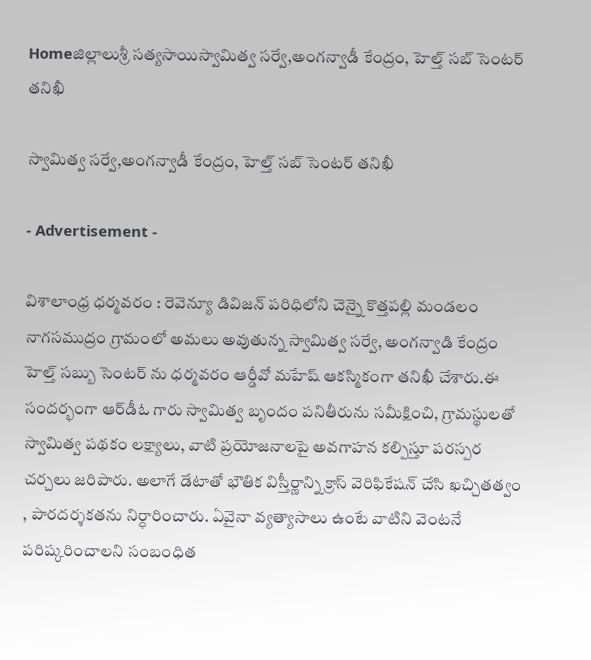Homeజిల్లాలుశ్రీ సత్యసాయిస్వామిత్వ సర్వే,అంగన్వాడీ కేంద్రం, హెల్త్ సబ్ సెంటర్ తనిఖీ

స్వామిత్వ సర్వే,అంగన్వాడీ కేంద్రం, హెల్త్ సబ్ సెంటర్ తనిఖీ

- Advertisement -

విశాలాంధ్ర ధర్మవరం : రెవెన్యూ డివిజన్ పరిధిలోని చెన్నై కొత్తపల్లి మండలం నాగసముద్రం గ్రామంలో అమలు అవుతున్న స్వామిత్వ సర్వే, అంగన్వాడి కేంద్రం హెల్త్ సబ్బు సెంటర్ ను ధర్మవరం ఆర్డీవో మహేష్ ఆకస్మికంగా తనిఖీ చేశారు.ఈ సందర్భంగా ఆర్‌డీఓ గారు స్వామిత్వ బృందం పనితీరును సమీక్షించి, గ్రామస్థులతో స్వామిత్వ పథకం లక్ష్యాలు, వాటి ప్రయోజనాలపై అవగాహన కల్పిస్తూ పరస్పర చర్చలు జరిపారు. అలాగే డేటాతో భౌతిక విస్తీర్ణాన్ని క్రాస్ వెరిఫికేషన్ చేసి ఖచ్చితత్వం , పారదర్శకతను నిర్ధారించారు. ఏవైనా వ్యత్యాసాలు ఉంటే వాటిని వెంటనే పరిష్కరించాలని సంబంధిత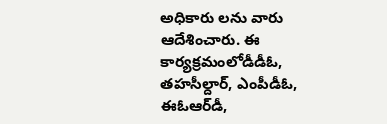అధికారు లను వారు ఆదేశించారు. ఈ కార్యక్రమంలోడీడీఓ, తహసీల్దార్, ఎంపీడీఓ, ఈఓఆర్‌డీ,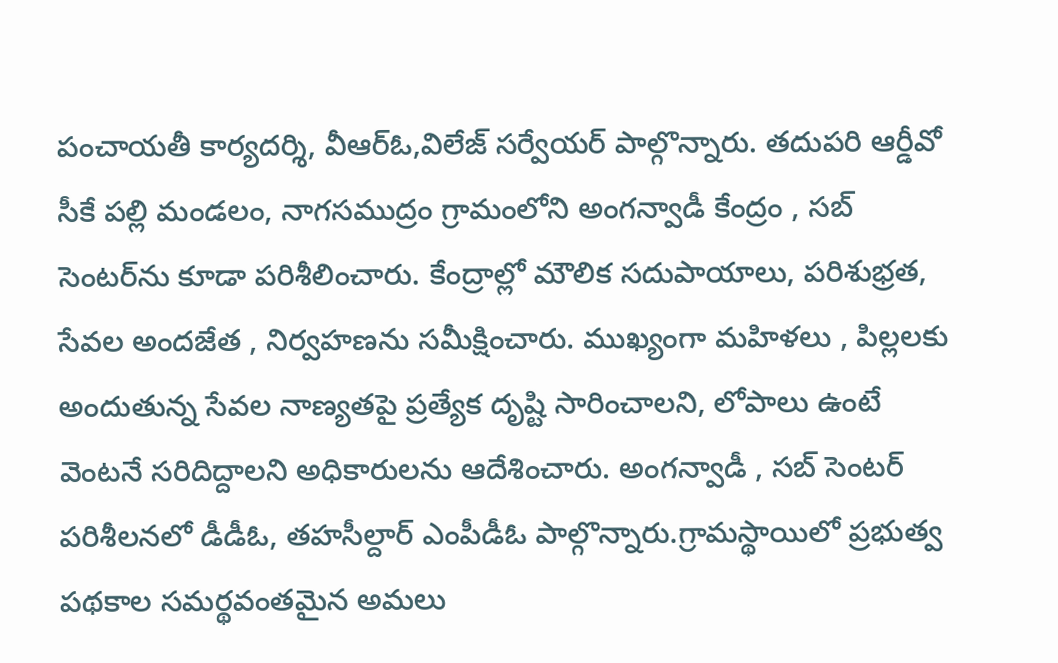పంచాయతీ కార్యదర్శి, వీఆర్ఓ,విలేజ్ సర్వేయర్ పాల్గొన్నారు. తదుపరి ఆర్డీవో సీకే పల్లి మండలం, నాగసముద్రం గ్రామంలోని అంగన్వాడీ కేంద్రం , సబ్ సెంటర్‌ను కూడా పరిశీలించారు. కేంద్రాల్లో మౌలిక సదుపాయాలు, పరిశుభ్రత, సేవల అందజేత , నిర్వహణను సమీక్షించారు. ముఖ్యంగా మహిళలు , పిల్లలకు అందుతున్న సేవల నాణ్యతపై ప్రత్యేక దృష్టి సారించాలని, లోపాలు ఉంటే వెంటనే సరిదిద్దాలని అధికారులను ఆదేశించారు. అంగన్వాడీ , సబ్ సెంటర్ పరిశీలనలో డీడీఓ, తహసీల్దార్ ఎంపీడీఓ పాల్గొన్నారు.గ్రామస్థాయిలో ప్రభుత్వ పథకాల సమర్థవంతమైన అమలు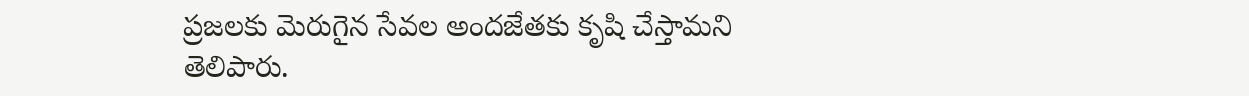ప్రజలకు మెరుగైన సేవల అందజేతకు కృషి చేస్తామని తెలిపారు.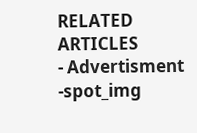RELATED ARTICLES
- Advertisment -spot_img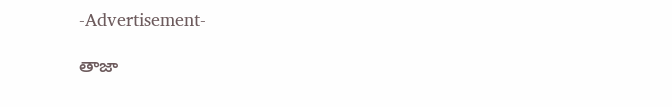-Advertisement-

తాజా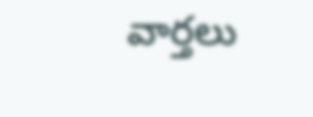వార్తలు